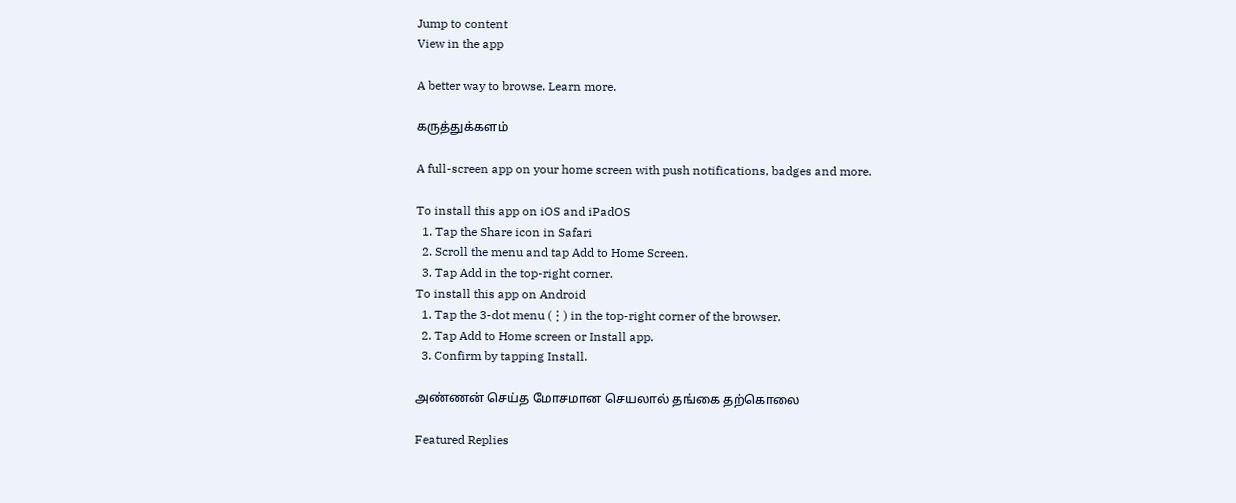Jump to content
View in the app

A better way to browse. Learn more.

கருத்துக்களம்

A full-screen app on your home screen with push notifications, badges and more.

To install this app on iOS and iPadOS
  1. Tap the Share icon in Safari
  2. Scroll the menu and tap Add to Home Screen.
  3. Tap Add in the top-right corner.
To install this app on Android
  1. Tap the 3-dot menu (⋮) in the top-right corner of the browser.
  2. Tap Add to Home screen or Install app.
  3. Confirm by tapping Install.

அண்ணன் செய்த மோசமான செயலால் தங்கை தற்கொலை

Featured Replies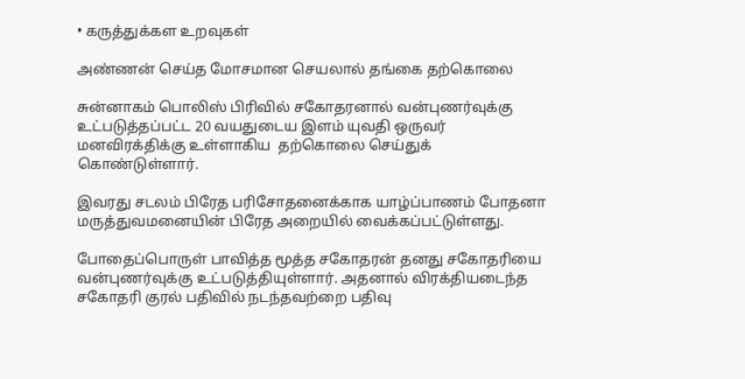• கருத்துக்கள உறவுகள்

அண்ணன் செய்த மோசமான செயலால் தங்கை தற்கொலை

சுன்னாகம் பொலிஸ் பிரிவில் சகோதரனால் வன்புணர்வுக்கு உட்படுத்தப்பட்ட 20 வயதுடைய இளம் யுவதி ஒருவர்  மனவிரக்திக்கு உள்ளாகிய  தற்கொலை செய்துக் கொண்டுள்ளார்.

இவரது சடலம் பிரேத பரிசோதனைக்காக யாழ்ப்பாணம் போதனா மருத்துவமனையின் பிரேத அறையில் வைக்கப்பட்டுள்ளது.

போதைப்பொருள் பாவித்த மூத்த சகோதரன் தனது சகோதரியை வன்புணர்வுக்கு உட்படுத்தியுள்ளார். அதனால் விரக்தியடைந்த சகோதரி குரல் பதிவில் நடந்தவற்றை பதிவு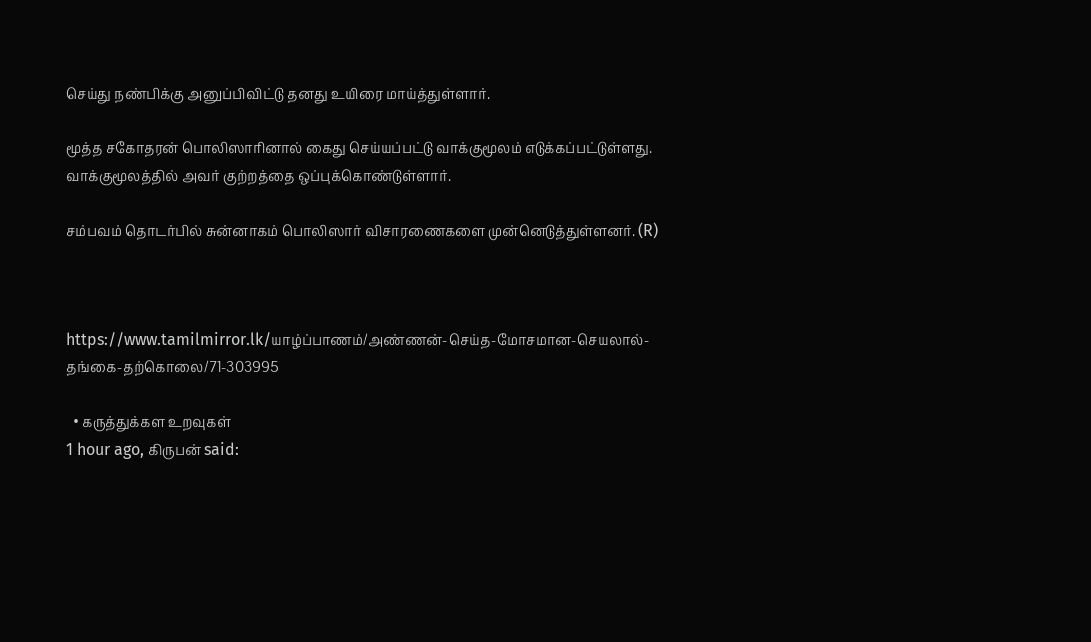செய்து நண்பிக்கு அனுப்பிவிட்டு தனது உயிரை மாய்த்துள்ளார்.

மூத்த சகோதரன் பொலிஸாரினால் கைது செய்யப்பட்டு வாக்குமூலம் எடுக்கப்பட்டுள்ளது. வாக்குமூலத்தில் அவர் குற்றத்தை ஒப்புக்கொண்டுள்ளார்.

சம்பவம் தொடர்பில் சுன்னாகம் பொலிஸார் விசாரணைகளை முன்னெடுத்துள்ளனர். (R)



https://www.tamilmirror.lk/யாழ்ப்பாணம்/அண்ணன்-செய்த-மோசமான-செயலால்-தங்கை-தற்கொலை/71-303995

  • கருத்துக்கள உறவுகள்
1 hour ago, கிருபன் said: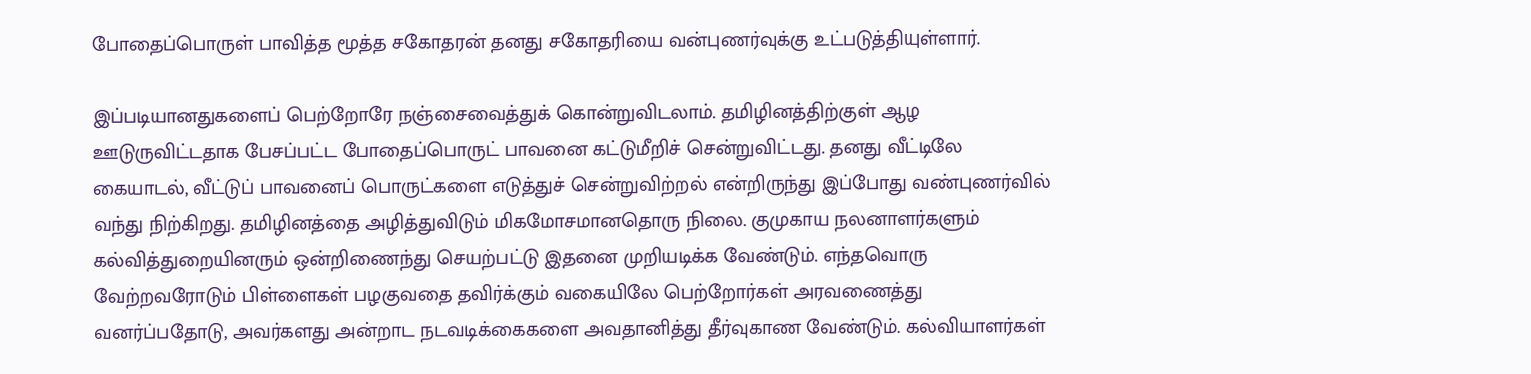போதைப்பொருள் பாவித்த மூத்த சகோதரன் தனது சகோதரியை வன்புணர்வுக்கு உட்படுத்தியுள்ளார்.

இப்படியானதுகளைப் பெற்றோரே நஞ்சைவைத்துக் கொன்றுவிடலாம். தமிழினத்திற்குள் ஆழ ஊடுருவிட்டதாக பேசப்பட்ட போதைப்பொருட் பாவனை கட்டுமீறிச் சென்றுவிட்டது. தனது வீட்டிலே கையாடல், வீட்டுப் பாவனைப் பொருட்களை எடுத்துச் சென்றுவிற்றல் என்றிருந்து இப்போது வண்புணர்வில் வந்து நிற்கிறது. தமிழினத்தை அழித்துவிடும் மிகமோசமானதொரு நிலை. குமுகாய நலனாளர்களும் கல்வித்துறையினரும் ஒன்றிணைந்து செயற்பட்டு இதனை முறியடிக்க வேண்டும். எந்தவொரு வேற்றவரோடும் பிள்ளைகள் பழகுவதை தவிர்க்கும் வகையிலே பெற்றோர்கள் அரவணைத்து வனர்ப்பதோடு, அவர்களது அன்றாட நடவடிக்கைகளை அவதானித்து தீர்வுகாண வேண்டும். கல்வியாளர்கள்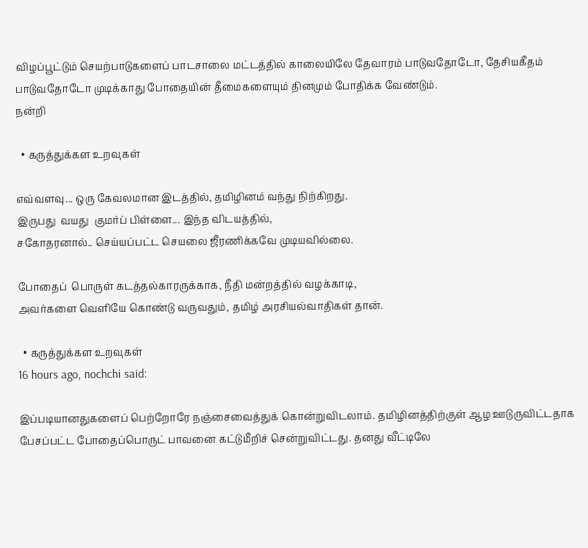விழப்பூட்டும் செயற்பாடுகளைப் பாடசாலை மட்டத்தில் காலையிலே தேவாரம் பாடுவதோடோ, தேசியகீதம் பாடுவதோடோ முடிக்காது போதையின் தீமைகளையும் தினமும் போதிக்க வேண்டும்.
நன்றி

  • கருத்துக்கள உறவுகள்

எவ்வளவு... ஒரு கேவலமான இடத்தில், தமிழினம் வந்து நிற்கிறது.
இருபது  வயது  குமர்ப் பிள்ளை... இந்த விடயத்தில்,
சகோதரனால்.. செய்யப்பட்ட செயலை ஜீரணிக்கவே முடியவில்லை.

போதைப்  பொருள் கடத்தல்காரருக்காக, நீதி மன்றத்தில் வழக்காடி,
அவர்களை வெளியே கொண்டு வருவதும், தமிழ் அரசியல்வாதிகள் தான்.

  • கருத்துக்கள உறவுகள்
16 hours ago, nochchi said:

இப்படியானதுகளைப் பெற்றோரே நஞ்சைவைத்துக் கொன்றுவிடலாம். தமிழினத்திற்குள் ஆழ ஊடுருவிட்டதாக பேசப்பட்ட போதைப்பொருட் பாவனை கட்டுமீறிச் சென்றுவிட்டது. தனது வீட்டிலே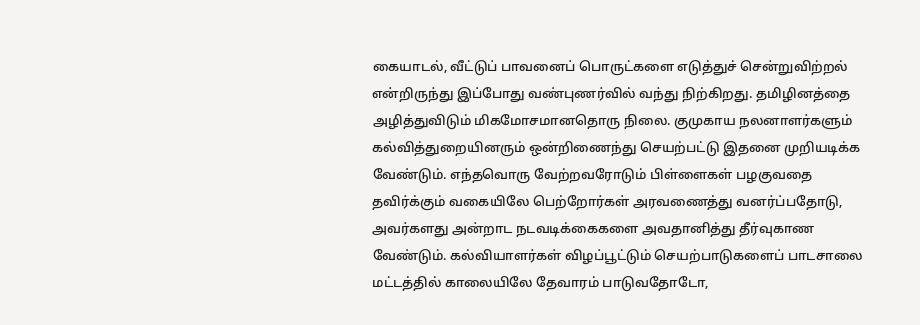கையாடல், வீட்டுப் பாவனைப் பொருட்களை எடுத்துச் சென்றுவிற்றல் என்றிருந்து இப்போது வண்புணர்வில் வந்து நிற்கிறது. தமிழினத்தை அழித்துவிடும் மிகமோசமானதொரு நிலை. குமுகாய நலனாளர்களும் கல்வித்துறையினரும் ஒன்றிணைந்து செயற்பட்டு இதனை முறியடிக்க வேண்டும். எந்தவொரு வேற்றவரோடும் பிள்ளைகள் பழகுவதை தவிர்க்கும் வகையிலே பெற்றோர்கள் அரவணைத்து வனர்ப்பதோடு, அவர்களது அன்றாட நடவடிக்கைகளை அவதானித்து தீர்வுகாண வேண்டும். கல்வியாளர்கள் விழப்பூட்டும் செயற்பாடுகளைப் பாடசாலை மட்டத்தில் காலையிலே தேவாரம் பாடுவதோடோ,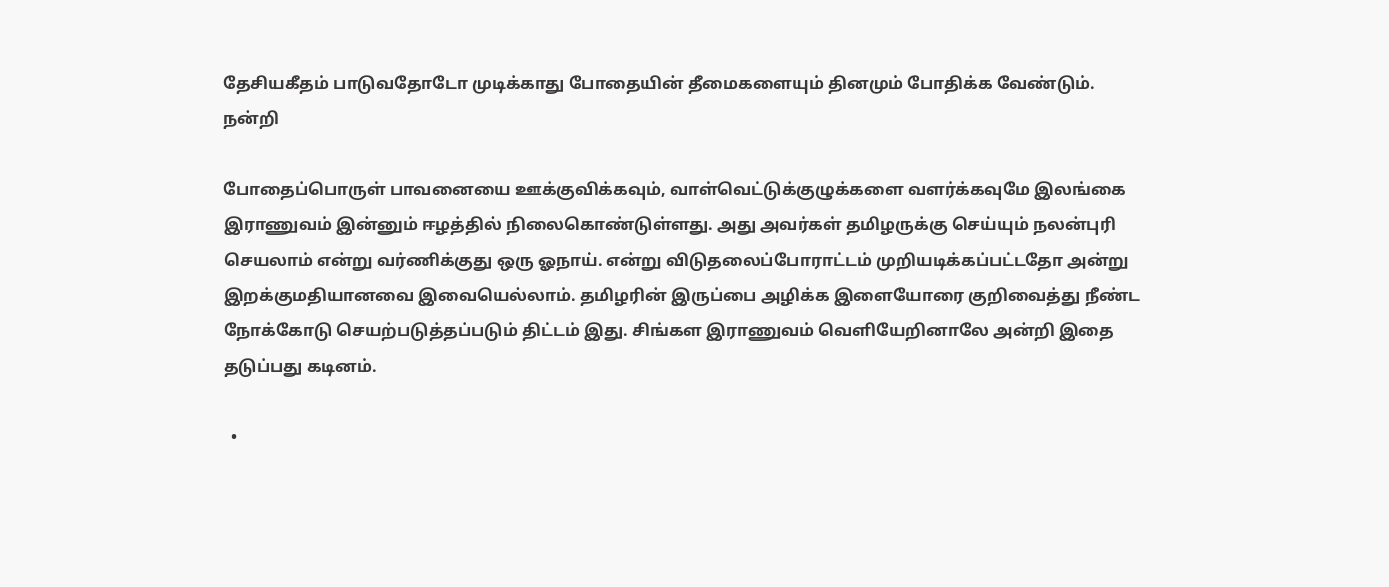தேசியகீதம் பாடுவதோடோ முடிக்காது போதையின் தீமைகளையும் தினமும் போதிக்க வேண்டும்.
நன்றி

போதைப்பொருள் பாவனையை ஊக்குவிக்கவும், வாள்வெட்டுக்குழுக்களை வளர்க்கவுமே இலங்கை இராணுவம் இன்னும் ஈழத்தில் நிலைகொண்டுள்ளது. அது அவர்கள் தமிழருக்கு செய்யும் நலன்புரி செயலாம் என்று வர்ணிக்குது ஒரு ஓநாய். என்று விடுதலைப்போராட்டம் முறியடிக்கப்பட்டதோ அன்று இறக்குமதியானவை இவையெல்லாம். தமிழரின் இருப்பை அழிக்க இளையோரை குறிவைத்து நீண்ட நோக்கோடு செயற்படுத்தப்படும் திட்டம் இது. சிங்கள இராணுவம் வெளியேறினாலே அன்றி இதை தடுப்பது கடினம்.

  •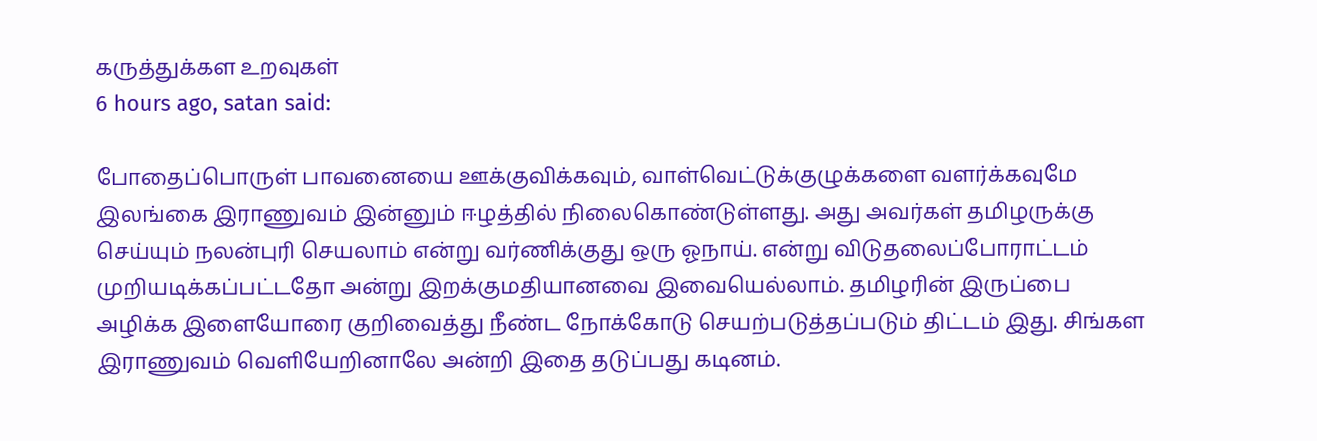கருத்துக்கள உறவுகள்
6 hours ago, satan said:

போதைப்பொருள் பாவனையை ஊக்குவிக்கவும், வாள்வெட்டுக்குழுக்களை வளர்க்கவுமே இலங்கை இராணுவம் இன்னும் ஈழத்தில் நிலைகொண்டுள்ளது. அது அவர்கள் தமிழருக்கு செய்யும் நலன்புரி செயலாம் என்று வர்ணிக்குது ஒரு ஓநாய். என்று விடுதலைப்போராட்டம் முறியடிக்கப்பட்டதோ அன்று இறக்குமதியானவை இவையெல்லாம். தமிழரின் இருப்பை அழிக்க இளையோரை குறிவைத்து நீண்ட நோக்கோடு செயற்படுத்தப்படும் திட்டம் இது. சிங்கள இராணுவம் வெளியேறினாலே அன்றி இதை தடுப்பது கடினம்.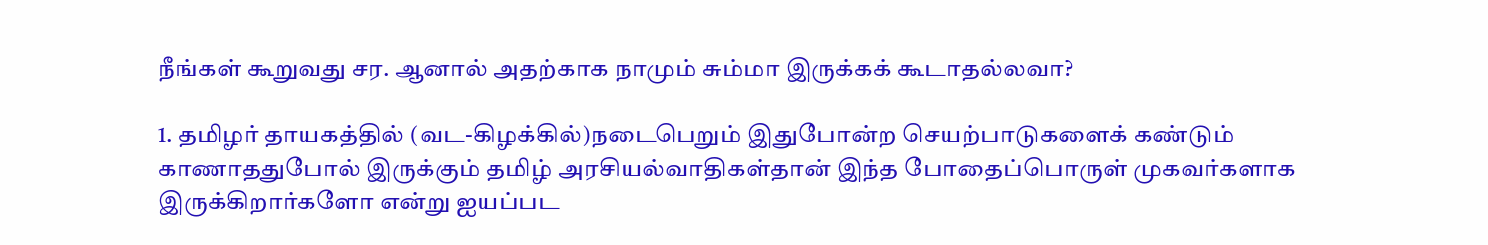நீங்கள் கூறுவது சர. ஆனால் அதற்காக நாமும் சும்மா இருக்கக் கூடாதல்லவா?

1. தமிழர் தாயகத்தில் (வட-கிழக்கில்)நடைபெறும் இதுபோன்ற செயற்பாடுகளைக் கண்டும் காணாததுபோல் இருக்கும் தமிழ் அரசியல்வாதிகள்தான் இந்த போதைப்பொருள் முகவர்களாக இருக்கிறார்களோ என்று ஐயப்பட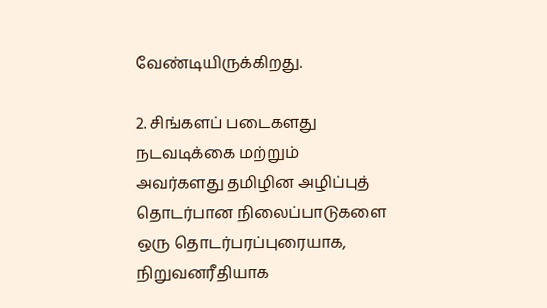வேண்டியிருக்கிறது.

2. சிங்களப் படைகளது நடவடிக்கை மற்றும் அவர்களது தமிழின அழிப்புத் தொடர்பான நிலைப்பாடுகளை ஒரு தொடர்பரப்புரையாக, நிறுவனரீதியாக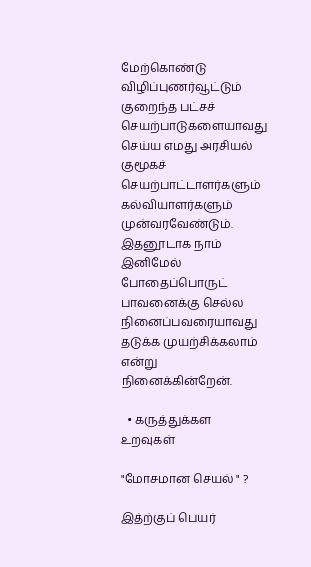மேற்கொண்டு விழிப்புணர்வூட்டும் குறைந்த பட்சச் செயற்பாடுகளையாவது செய்ய எமது அரசியல் குமூகச் செயற்பாட்டாளர்களும் கல்வியாளர்களும் முன்வரவேண்டும். இதனூடாக நாம் இனிமேல் போதைப்பொருட் பாவனைக்கு செல்ல நினைப்பவரையாவது தடுக்க முயற்சிக்கலாம் என்று நினைக்கின்றேன்.

  • கருத்துக்கள உறவுகள்

"மோசமான செயல் " ?

இத்ற்குப் பெயர்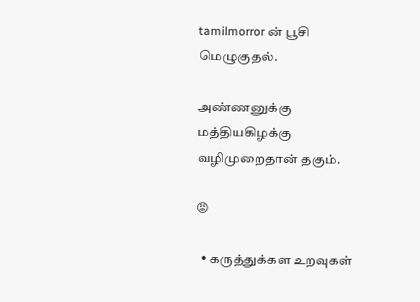tamilmorror ன் பூசி மெழுகுதல்.

அண்ணனுக்கு மத்தியகிழக்கு வழிமுறைதான் தகும்.

😡

  • கருத்துக்கள உறவுகள்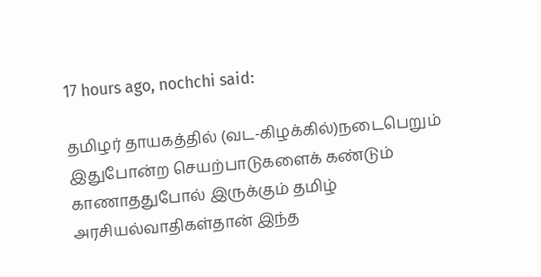17 hours ago, nochchi said:

தமிழர் தாயகத்தில் (வட-கிழக்கில்)நடைபெறும் இதுபோன்ற செயற்பாடுகளைக் கண்டும் காணாததுபோல் இருக்கும் தமிழ் அரசியல்வாதிகள்தான் இந்த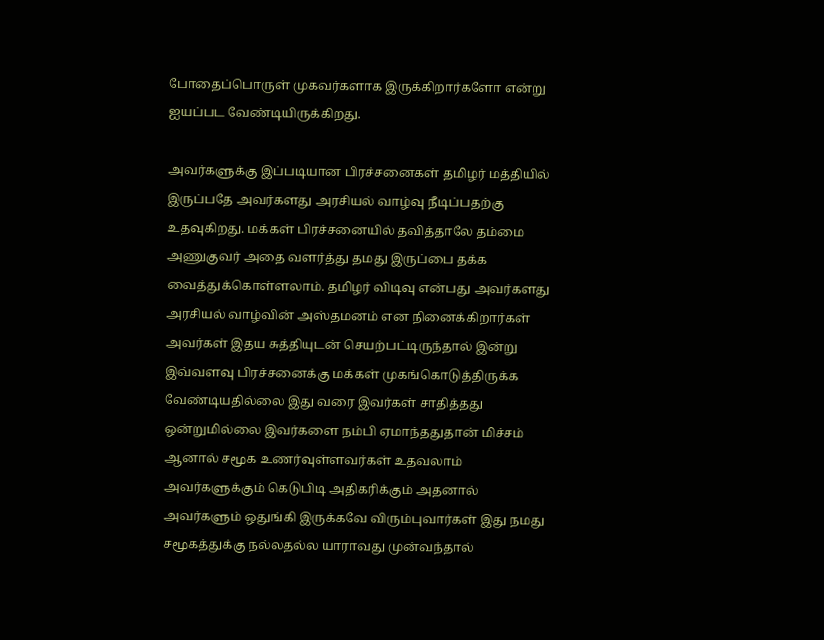போதைப்பொருள் முகவர்களாக இருக்கிறார்களோ என்று ஐயப்பட வேண்டியிருக்கிறது.

அவர்களுக்கு இப்படியான பிரச்சனைகள் தமிழர் மத்தியில் இருப்பதே அவர்களது அரசியல் வாழ்வு நீடிப்பதற்கு உதவுகிறது. மக்கள் பிரச்சனையில் தவித்தாலே தம்மை அணுகுவர் அதை வளர்த்து தமது இருப்பை தக்க வைத்துக்கொள்ளலாம். தமிழர் விடிவு என்பது அவர்களது அரசியல் வாழ்வின் அஸ்தமனம் என நினைக்கிறார்கள் அவர்கள் இதய சுத்தியுடன் செயற்பட்டிருந்தால் இன்று இவ்வளவு பிரச்சனைக்கு மக்கள் முகங்கொடுத்திருக்க வேண்டியதில்லை இது வரை இவர்கள் சாதித்தது ஒன்றுமில்லை இவர்களை நம்பி ஏமாந்ததுதான் மிச்சம் ஆனால் சமூக உணர்வுள்ளவர்கள் உதவலாம் அவர்களுக்கும் கெடுபிடி அதிகரிக்கும் அதனால் அவர்களும் ஒதுங்கி இருக்கவே விரும்புவார்கள் இது நமது சமூகத்துக்கு நல்லதல்ல யாராவது முன்வந்தால்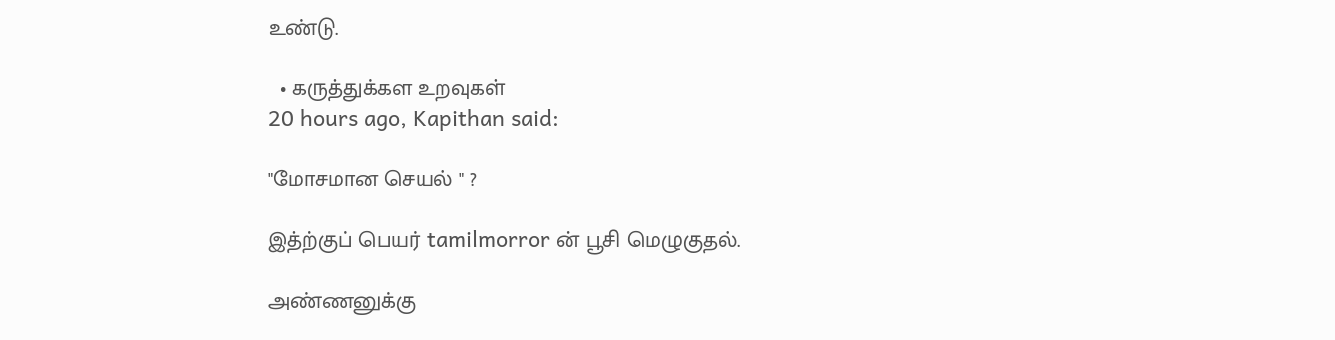உண்டு.

  • கருத்துக்கள உறவுகள்
20 hours ago, Kapithan said:

"மோசமான செயல் " ?

இத்ற்குப் பெயர் tamilmorror ன் பூசி மெழுகுதல்.

அண்ணனுக்கு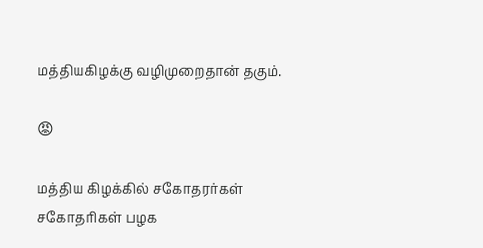மத்தியகிழக்கு வழிமுறைதான் தகும்.

😡

மத்திய கிழக்கில் சகோதரர்கள் சகோதரிகள் பழக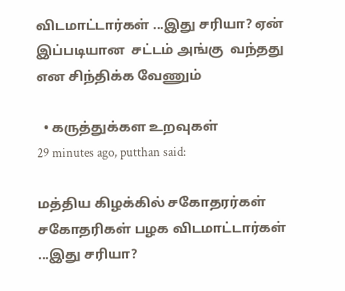விடமாட்டார்கள் ...இது சரியா? ஏன் இப்படியான  சட்டம் அங்கு  வந்தது என சிந்திக்க வேணும்

  • கருத்துக்கள உறவுகள்
29 minutes ago, putthan said:

மத்திய கிழக்கில் சகோதரர்கள் சகோதரிகள் பழக விடமாட்டார்கள் ...இது சரியா?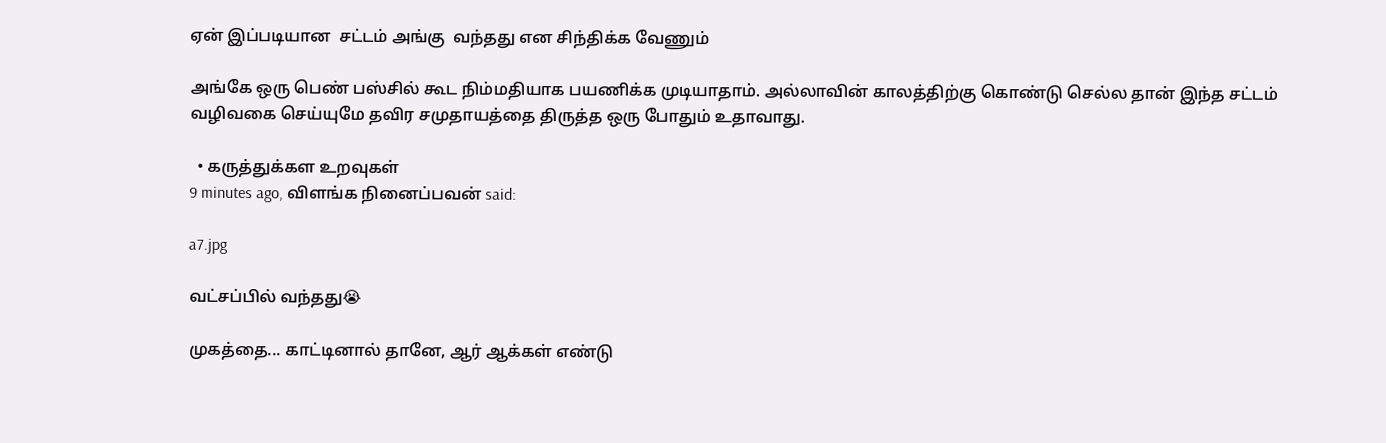ஏன் இப்படியான  சட்டம் அங்கு  வந்தது என சிந்திக்க வேணும்

அங்கே ஒரு பெண் பஸ்சில் கூட நிம்மதியாக பயணிக்க முடியாதாம். அல்லாவின் காலத்திற்கு கொண்டு செல்ல தான் இந்த சட்டம் வழிவகை செய்யுமே தவிர சமுதாயத்தை திருத்த ஒரு போதும் உதாவாது.

  • கருத்துக்கள உறவுகள்
9 minutes ago, விளங்க நினைப்பவன் said:

a7.jpg

வட்சப்பில் வந்தது😭

முகத்தை... காட்டினால் தானே, ஆர் ஆக்கள் எண்டு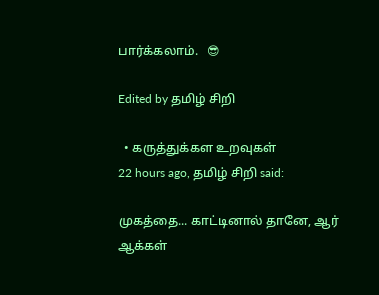பார்க்கலாம்.   😎

Edited by தமிழ் சிறி

  • கருத்துக்கள உறவுகள்
22 hours ago, தமிழ் சிறி said:

முகத்தை... காட்டினால் தானே, ஆர் ஆக்கள்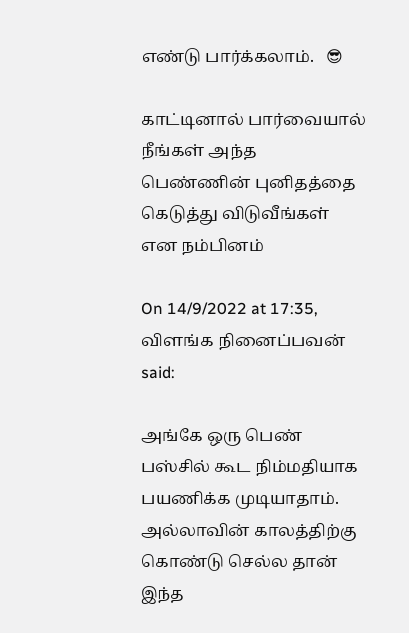எண்டு பார்க்கலாம்.   😎

காட்டினால் பார்வையால் நீங்கள் அந்த பெண்ணின் புனிதத்தை கெடுத்து விடுவீங்கள் என நம்பினம்

On 14/9/2022 at 17:35, விளங்க நினைப்பவன் said:

அங்கே ஒரு பெண் பஸ்சில் கூட நிம்மதியாக பயணிக்க முடியாதாம். அல்லாவின் காலத்திற்கு கொண்டு செல்ல தான் இந்த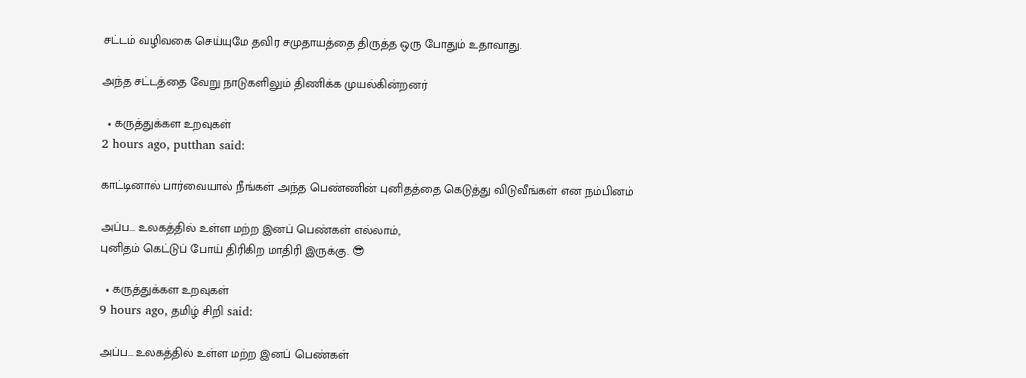சட்டம் வழிவகை செய்யுமே தவிர சமுதாயத்தை திருத்த ஒரு போதும் உதாவாது.

அந்த சட்டத்தை வேறு நாடுகளிலும் திணிக்க முயல்கின்றனர்

  • கருத்துக்கள உறவுகள்
2 hours ago, putthan said:

காட்டினால் பார்வையால் நீங்கள் அந்த பெண்ணின் புனிதத்தை கெடுத்து விடுவீங்கள் என நம்பினம்

அப்ப... உலகத்தில் உள்ள மற்ற இனப் பெண்கள் எல்லாம்,
புனிதம் கெட்டுப் போய் திரிகிற மாதிரி இருக்கு. 😎

  • கருத்துக்கள உறவுகள்
9 hours ago, தமிழ் சிறி said:

அப்ப... உலகத்தில் உள்ள மற்ற இனப் பெண்கள்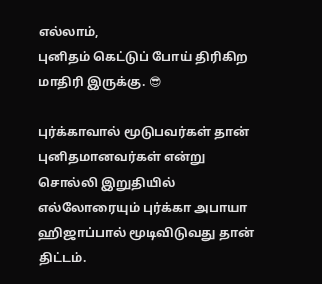எல்லாம்,
புனிதம் கெட்டுப் போய் திரிகிற மாதிரி இருக்கு. 😎

புர்க்காவால் மூடுபவர்கள் தான் புனிதமானவர்கள் என்று சொல்லி இறுதியில் எல்லோரையும் புர்க்கா அபாயா ஹிஜாப்பால் மூடிவிடுவது தான்  திட்டம்.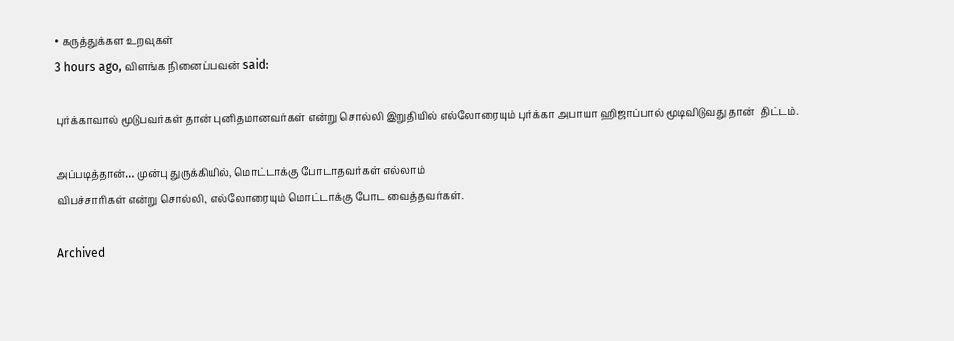• கருத்துக்கள உறவுகள்
3 hours ago, விளங்க நினைப்பவன் said:

புர்க்காவால் மூடுபவர்கள் தான் புனிதமானவர்கள் என்று சொல்லி இறுதியில் எல்லோரையும் புர்க்கா அபாயா ஹிஜாப்பால் மூடிவிடுவது தான்  திட்டம்.

அப்படித்தான்… முன்பு துருக்கியில், மொட்டாக்கு போடாதவர்கள் எல்லாம்
விபச்சாரிகள் என்று சொல்லி, எல்லோரையும் மொட்டாக்கு போட வைத்தவர்கள்.

Archived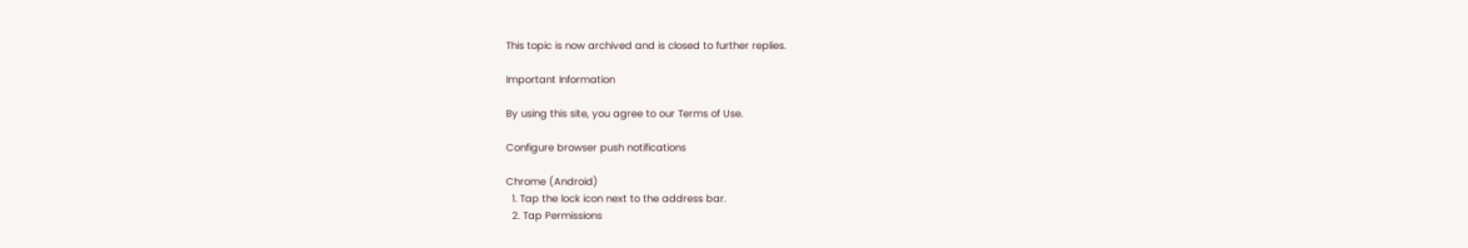This topic is now archived and is closed to further replies.

Important Information

By using this site, you agree to our Terms of Use.

Configure browser push notifications

Chrome (Android)
  1. Tap the lock icon next to the address bar.
  2. Tap Permissions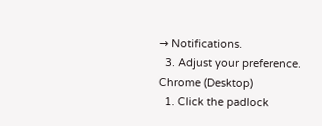→ Notifications.
  3. Adjust your preference.
Chrome (Desktop)
  1. Click the padlock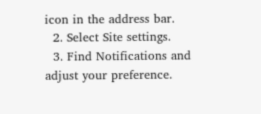icon in the address bar.
  2. Select Site settings.
  3. Find Notifications and adjust your preference.